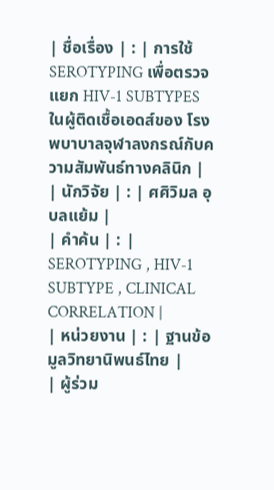| ชื่อเรื่อง | : | การใช้ SEROTYPING เพื่อตรวจแยก HIV-1 SUBTYPES ในผู้ติดเชื้อเอดส์ของ โรงพบาบาลจุฬาลงกรณ์กับความสัมพันธ์ทางคลินิก |
| นักวิจัย | : | ศศิวิมล อุบลแย้ม |
| คำค้น | : | SEROTYPING , HIV-1 SUBTYPE , CLINICAL CORRELATION |
| หน่วยงาน | : | ฐานข้อมูลวิทยานิพนธ์ไทย |
| ผู้ร่วม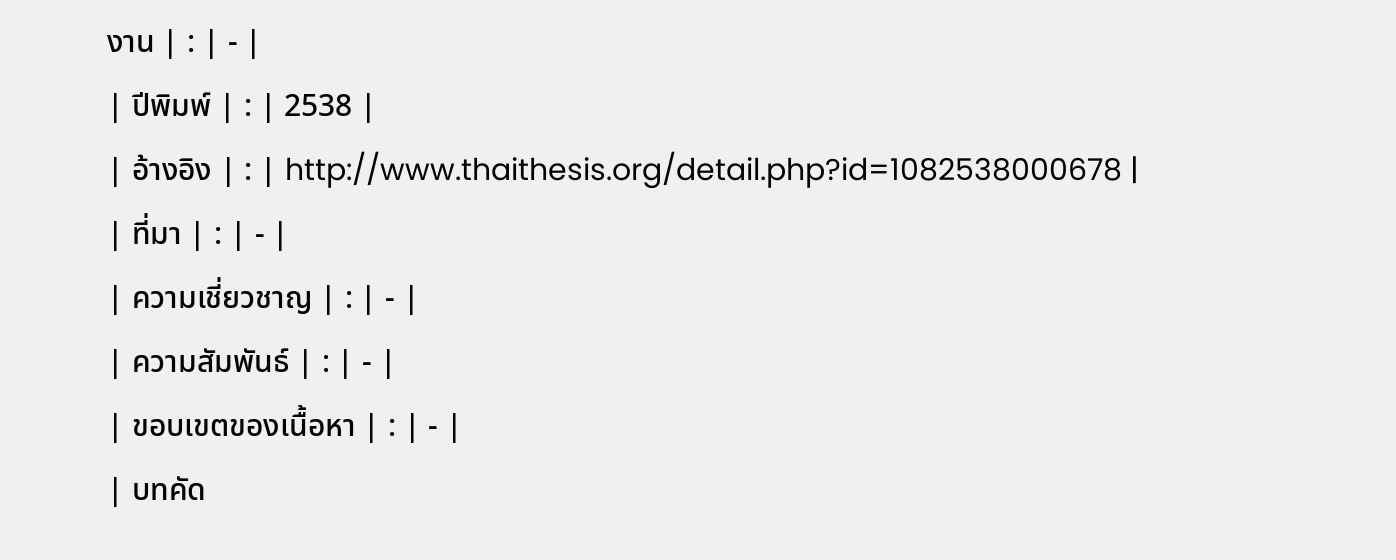งาน | : | - |
| ปีพิมพ์ | : | 2538 |
| อ้างอิง | : | http://www.thaithesis.org/detail.php?id=1082538000678 |
| ที่มา | : | - |
| ความเชี่ยวชาญ | : | - |
| ความสัมพันธ์ | : | - |
| ขอบเขตของเนื้อหา | : | - |
| บทคัด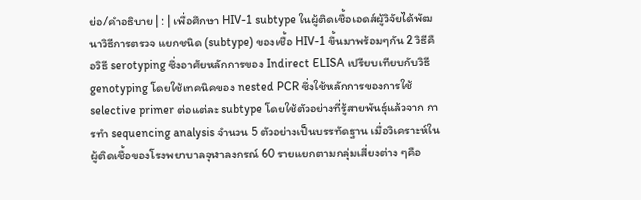ย่อ/คำอธิบาย | : | เพื่อศึกษา HIV-1 subtype ในผู้ติดเชื้อเอดส์ผู้วิจัยได้พัฒนาวิธีการตรวจ แยกชนิด (subtype) ของเชื้อ HIV-1 ขึ้นมาพร้อมๆกัน 2 วิธีคือวิธี serotyping ซึ่งอาศัยหลักการของ Indirect ELISA เปรียบเทียบกับวิธี genotyping โดยใช้เทคนิคของ nested PCR ซึ่งใช้หลักการของการใช้ selective primer ต่อแต่ละ subtype โดยใช้ตัวอย่างที่รู้สายพันธุ์แล้วจาก การทำ sequencing analysis จำนวน 5 ตัวอย่างเป็นบรรทัดฐาน เมื่อวิเคราะห์ในผู้ติดเชื้อของโรงพยาบาลจุฬาลงกรณ์ 60 รายแยกตามกลุ่มเสี่ยงต่าง ๆคือ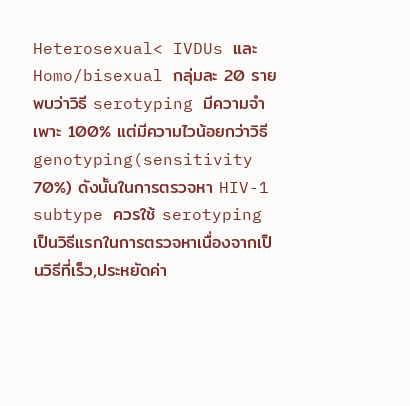Heterosexual< IVDUs และ Homo/bisexual กลุ่มละ 20 ราย พบว่าวิธี serotyping มีความจำเพาะ 100% แต่มีความไวน้อยกว่าวิธี genotyping(sensitivity 70%) ดังนั้นในการตรวจหา HIV-1 subtype ควรใช้ serotyping เป็นวิธีแรกในการตรวจหาเนื่องจากเป็นวิธีที่เร็ว,ประหยัดค่า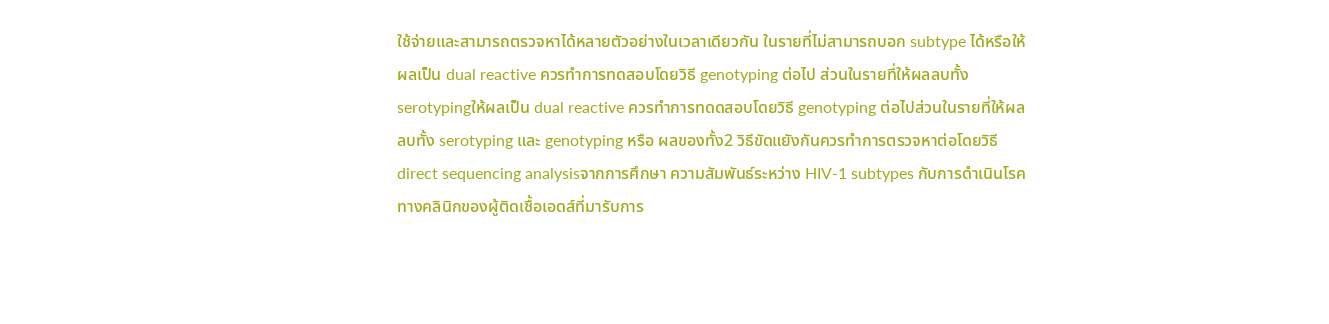ใช้จ่ายและสามารถตรวจหาได้หลายตัวอย่างในเวลาเดียวกัน ในรายที่ไม่สามารถบอก subtype ได้หรือให้ผลเป็น dual reactive ควรทำการทดสอบโดยวิธี genotyping ต่อไป ส่วนในรายที่ให้ผลลบทั้ง serotypingให้ผลเป็น dual reactive ควรทำการทดดสอบโดยวิธี genotyping ต่อไปส่วนในรายที่ให้ผลลบทั้ง serotyping และ genotyping หรือ ผลของทั้ง2 วิธีขัดแยังกันควรทำการตรวจหาต่อโดยวิธี direct sequencing analysisจากการศึกษา ความสัมพันธ์ระหว่าง HIV-1 subtypes กับการดำเนินโรคทางคลินิกของผู้ติดเชื้อเอดส์ที่มารับการ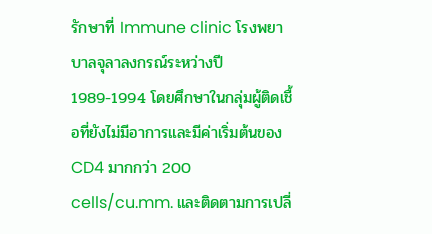รักษาที่ Immune clinic โรงพยาบาลจุลาลงกรณ์ระหว่างปี 1989-1994 โดยศึกษาในกลุ่มผู้ติดเชื้อที่ยังไม่มีอาการและมีค่าเริ่มต้นของ CD4 มากกว่า 200 cells/cu.mm. และติดตามการเปลี่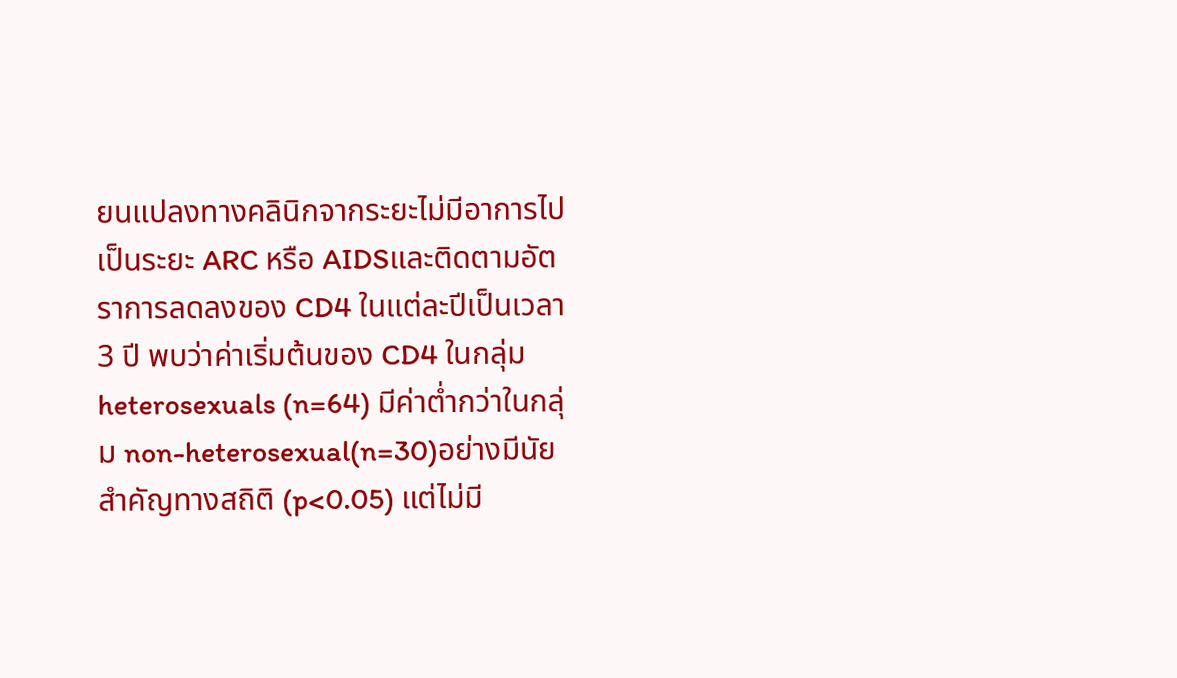ยนแปลงทางคลินิกจากระยะไม่มีอาการไปเป็นระยะ ARC หรือ AIDSและติดตามอัตราการลดลงของ CD4 ในแต่ละปีเป็นเวลา 3 ปี พบว่าค่าเริ่มต้นของ CD4 ในกลุ่ม heterosexuals (n=64) มีค่าต่ำกว่าในกลุ่ม non-heterosexual(n=30)อย่างมีนัยสำคัญทางสถิติ (p<0.05) แต่ไม่มี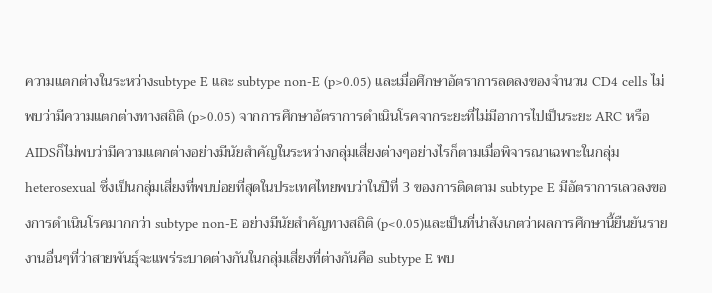ความแตกต่างในระหว่างsubtype E และ subtype non-E (p>0.05) และเมื่อศึกษาอัตราการลดลงของจำนวน CD4 cells ไม่พบว่ามีความแตกต่างทางสถิติ (p>0.05) จากการศึกษาอัตราการดำเนินโรคจากระยะที่ไม่มีอาการไปเป็นระยะ ARC หรือ AIDSก็ไม่พบว่ามีความแตกต่างอย่างมีนัยสำคัญในระหว่างกลุ่มเสี่ยงต่างๆอย่างไรก็ตามเมื่อพิจารณาเฉพาะในกลุ่ม heterosexual ซึ่งเป็นกลุ่มเสี่ยงที่พบบ่อยที่สุดในประเทศไทยพบว่าในปีที่ 3 ของการติดตาม subtype E มีอัตราการเลวลงของการดำเนินโรคมากกว่า subtype non-E อย่างมีนัยสำคัญทางสถิติ (p<0.05)และเป็นที่น่าสังเกตว่าผลการศึกษานี้ยืนยันรายงานอื่นๆที่ว่าสายพันธุ์จะแพร่ระบาดต่างกันในกลุ่มเสี่ยงที่ต่างกันคือ subtype E พบ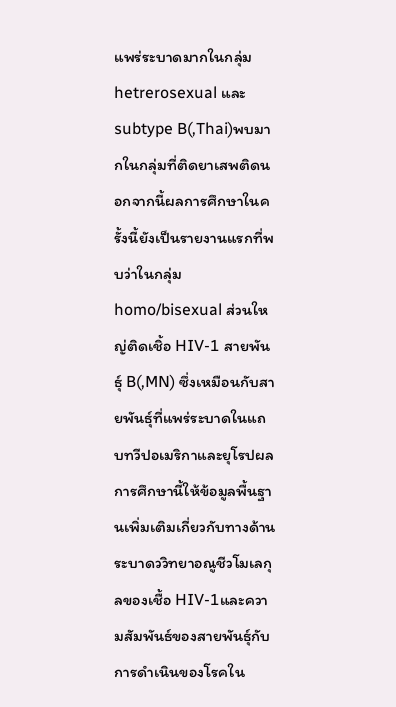แพร่ระบาดมากในกลุ่มhetrerosexual และ subtype B(,Thai)พบมากในกลุ่มที่ติดยาเสพติดนอกจากนี้ผลการศึกษาในครั้งนี้ยังเป็นรายงานแรกที่พบว่าในกลุ่มhomo/bisexual ส่วนใหญ่ติดเชิ้อ HIV-1 สายพันธุ์ B(,MN) ซึ่งเหมือนกับสายพันธุ์ที่แพร่ระบาดในแถบทวีปอเมริกาและยุโรปผลการศึกษานี้ให้ข้อมูลพื้นฐานเพิ่มเติมเกี่ยวกับทางด้านระบาดววิทยาอณูชีวโมเลกุลของเชื้อ HIV-1และความสัมพันธ์ของสายพันธุ์กับการดำเนินของโรคใน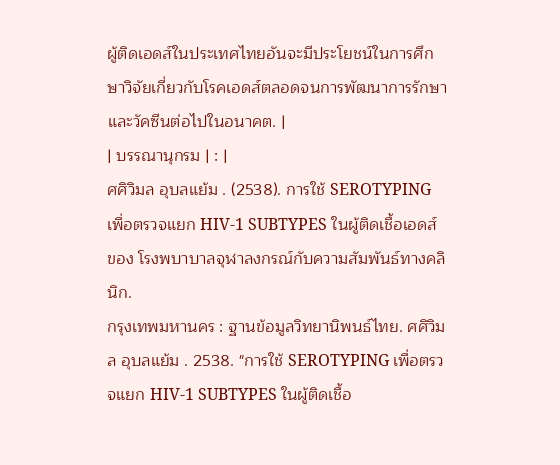ผู้ติดเอดส์ในประเทศไทยอันจะมีประโยชน์ในการศึกษาวิจัยเกี่ยวกับโรคเอดส์ตลอดจนการพัฒนาการรักษาและวัคซีนต่อไปในอนาคต. |
| บรรณานุกรม | : |
ศศิวิมล อุบลแย้ม . (2538). การใช้ SEROTYPING เพื่อตรวจแยก HIV-1 SUBTYPES ในผู้ติดเชื้อเอดส์ของ โรงพบาบาลจุฬาลงกรณ์กับความสัมพันธ์ทางคลินิก.
กรุงเทพมหานคร : ฐานข้อมูลวิทยานิพนธ์ไทย. ศศิวิมล อุบลแย้ม . 2538. "การใช้ SEROTYPING เพื่อตรวจแยก HIV-1 SUBTYPES ในผู้ติดเชื้อ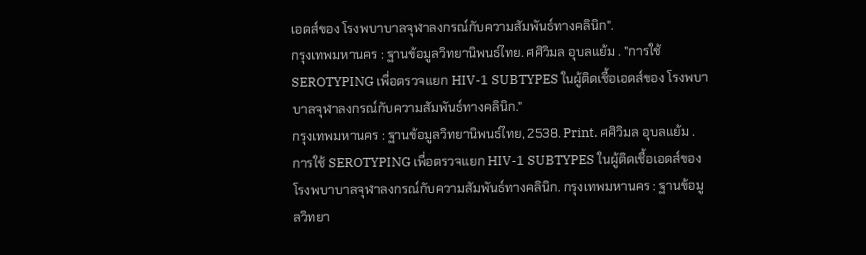เอดส์ของ โรงพบาบาลจุฬาลงกรณ์กับความสัมพันธ์ทางคลินิก".
กรุงเทพมหานคร : ฐานข้อมูลวิทยานิพนธ์ไทย. ศศิวิมล อุบลแย้ม . "การใช้ SEROTYPING เพื่อตรวจแยก HIV-1 SUBTYPES ในผู้ติดเชื้อเอดส์ของ โรงพบาบาลจุฬาลงกรณ์กับความสัมพันธ์ทางคลินิก."
กรุงเทพมหานคร : ฐานข้อมูลวิทยานิพนธ์ไทย, 2538. Print. ศศิวิมล อุบลแย้ม . การใช้ SEROTYPING เพื่อตรวจแยก HIV-1 SUBTYPES ในผู้ติดเชื้อเอดส์ของ โรงพบาบาลจุฬาลงกรณ์กับความสัมพันธ์ทางคลินิก. กรุงเทพมหานคร : ฐานข้อมูลวิทยา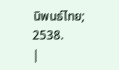นิพนธ์ไทย; 2538.
|